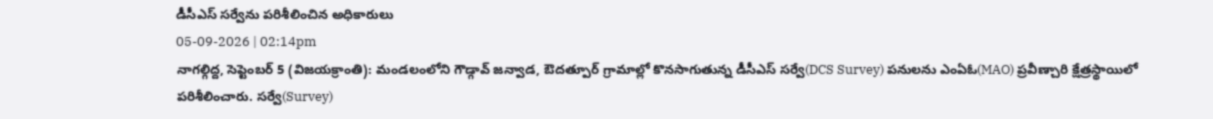డీసీఎస్ సర్వేను పరిశీలించిన అధికారులు
05-09-2026 | 02:14pm
నాగల్గిద్ద, సెప్టెంబర్ 5 (విజయక్రాంతి): మండలంలోని గౌడ్గావ్ జన్వాడ, ఔదత్పూర్ గ్రామాల్లో కొనసాగుతున్న డీసీఎస్ సర్వే(DCS Survey) పనులను ఎంఏఓ(MAO) ప్రవీణ్చారి క్షేత్రస్థాయిలో పరిశీలించారు. సర్వే(Survey)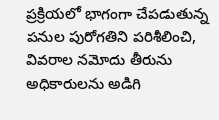ప్రక్రియలో భాగంగా చేపడుతున్న పనుల పురోగతిని పరిశీలించి, వివరాల నమోదు తీరును అధికారులను అడిగి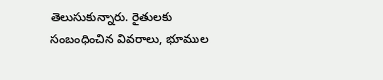తెలుసుకున్నారు. రైతులకు సంబంధించిన వివరాలు, భూముల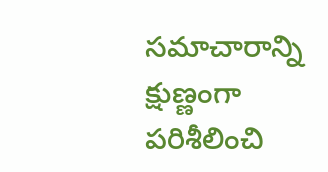సమాచారాన్ని క్షుణ్ణంగా పరిశీలించి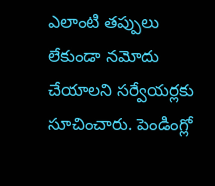ఎలాంటి తప్పులు లేకుండా నమోదు చేయాలని సర్వేయర్లకు సూచించారు. పెండింగ్లో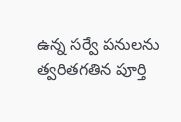ఉన్న సర్వే పనులను త్వరితగతిన పూర్తి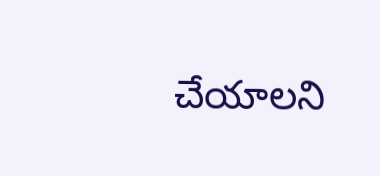చేయాలని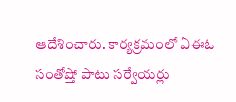ఆదేశించారు. కార్యక్రమంలో ఏఈఓ సంతోష్తో పాటు సర్వేయర్లు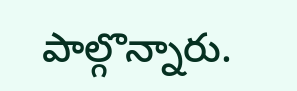పాల్గొన్నారు.